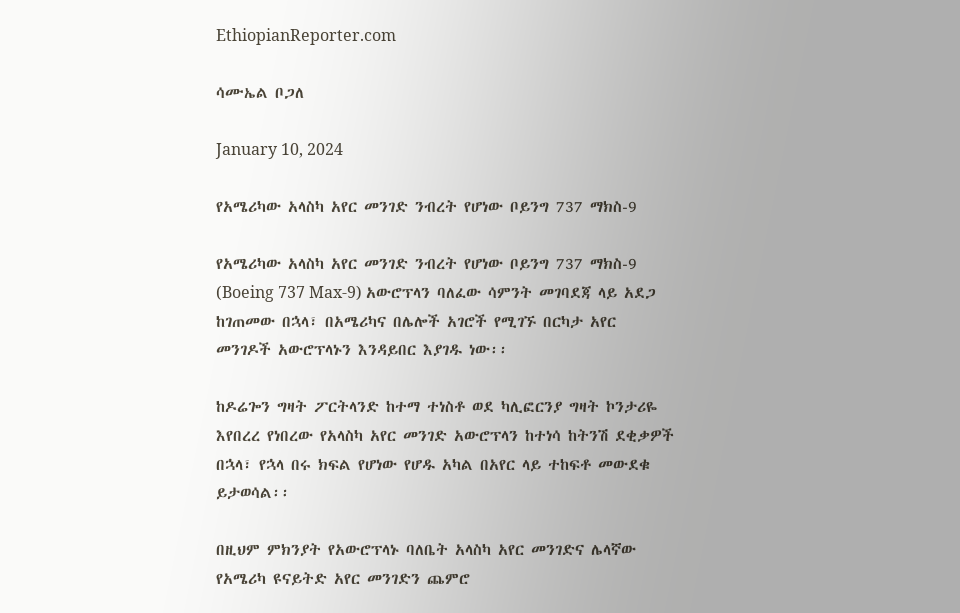EthiopianReporter.com

ሳሙኤል ቦጋለ

January 10, 2024

የአሜሪካው አላስካ አየር መንገድ ንብረት የሆነው ቦይንግ 737 ማክስ-9

የአሜሪካው አላስካ አየር መንገድ ንብረት የሆነው ቦይንግ 737 ማክስ-9 (Boeing 737 Max-9) አውሮፕላን ባለፈው ሳምንት መገባደጃ ላይ አደጋ ከገጠመው በኋላ፣ በአሜሪካና በሌሎች አገሮች የሚገኙ በርካታ አየር መንገዶች አውሮፕላኑን እንዳይበር እያገዱ ነው፡፡

ከዶሬጐን ግዛት ፖርትላንድ ከተማ ተነስቶ ወደ ካሊፎርንያ ግዛት ኮንታሪዬ እየበረረ የነበረው የአላስካ አየር መንገድ አውሮፕላን ከተነሳ ከትንሽ ደቂቃዎች በኋላ፣ የኋላ በሩ ክፍል የሆነው የሆዱ አካል በአየር ላይ ተከፍቶ መውደቁ ይታወሳል፡፡

በዚህም ምክንያት የአውሮፕላኑ ባለቤት አላስካ አየር መንገድና ሌላኛው የአሜሪካ ዩናይትድ አየር መንገድን ጨምሮ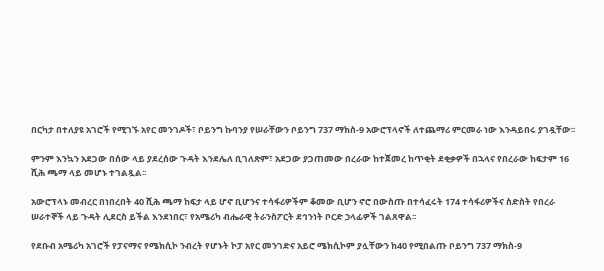በርካታ በተለያዩ አገሮች የሚገኙ አየር መንገዶች፣ ቦይንግ ኩባንያ የሠራቸውን ቦይንግ 737 ማክስ-9 አውሮፕላኖች ለተጨማሪ ምርመራ ነው እንዳይበሩ ያገዷቸው፡፡

ምንም እንኳን አደጋው በሰው ላይ ያደረሰው ጉዳት እንደሌለ ቢገለጽም፣ አደጋው ያጋጠመው በረራው ከተጀመረ ከጥቂት ደቂቃዎች በኋላና የበረራው ከፍታም 16 ሺሕ ጫማ ላይ መሆኑ ተገልጿል፡፡

አውሮፕላኑ መብረር በነበረበት 40 ሺሕ ጫማ ከፍታ ላይ ሆኖ ቢሆንና ተሳፋሪዎችም ቆመው ቢሆን ኖሮ በውስጡ በተሳፈሩት 174 ተሳፋሪዎችና ስድስት የበረራ ሠራተኞች ላይ ጉዳት ሊደርስ ይችል እንደነበር፣ የአሜሪካ ብሔራዊ ትራንስፖርት ደኅንነት ቦርድ ኃላፊዎች ገልጸዋል፡፡

የደቡብ አሜሪካ አገሮች የፓናማና የሜክሲኮ ንብረት የሆኑት ኮፓ አየር መንገድና አይሮ ሜክሲኮም ያሏቸውን ከ40 የሚበልጡ ቦይንግ 737 ማክስ-9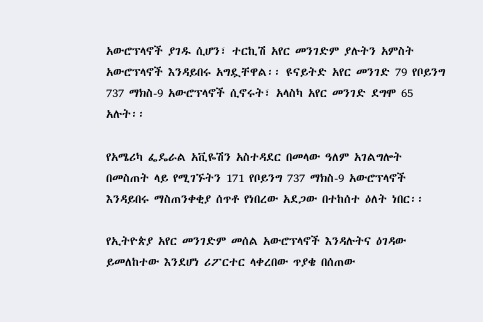አውሮፕላኖች ያገዱ ሲሆን፣ ተርኪሽ አየር መንገድም ያሉትን አምስት አውሮፕላኖች እንዳይበሩ አግዷቸዋል፡፡ ዩናይትድ አየር መንገድ 79 የቦይንግ 737 ማክስ-9 አውሮፕላኖች ሲኖሩት፣ አላስካ አየር መንገድ ደግሞ 65 አሉት፡፡

የአሜሪካ ፌዴራል አቪዬሽን አስተዳደር በመላው ዓለም አገልግሎት በመስጠት ላይ የሚገኙትን 171 የቦይንግ 737 ማክስ-9 አውሮፕላኖች እንዳይበሩ ማስጠንቀቂያ ሰጥቶ የነበረው አደጋው በተከሰተ ዕለት ነበር፡፡

የኢትዮጵያ አየር መንገድም መሰል አውሮፕላኖች እንዳሉትና ዕገዳው ይመለከተው እንደሆነ ሪፖርተር ላቀረበው ጥያቄ በሰጠው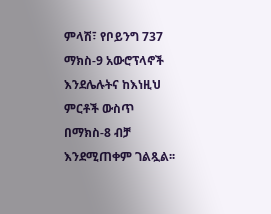ምላሽ፣ የቦይንግ 737 ማክስ-9 አውሮፕላኖች እንደሌሉትና ከእነዚህ ምርቶች ውስጥ በማክስ-8 ብቻ እንደሚጠቀም ገልጿል፡፡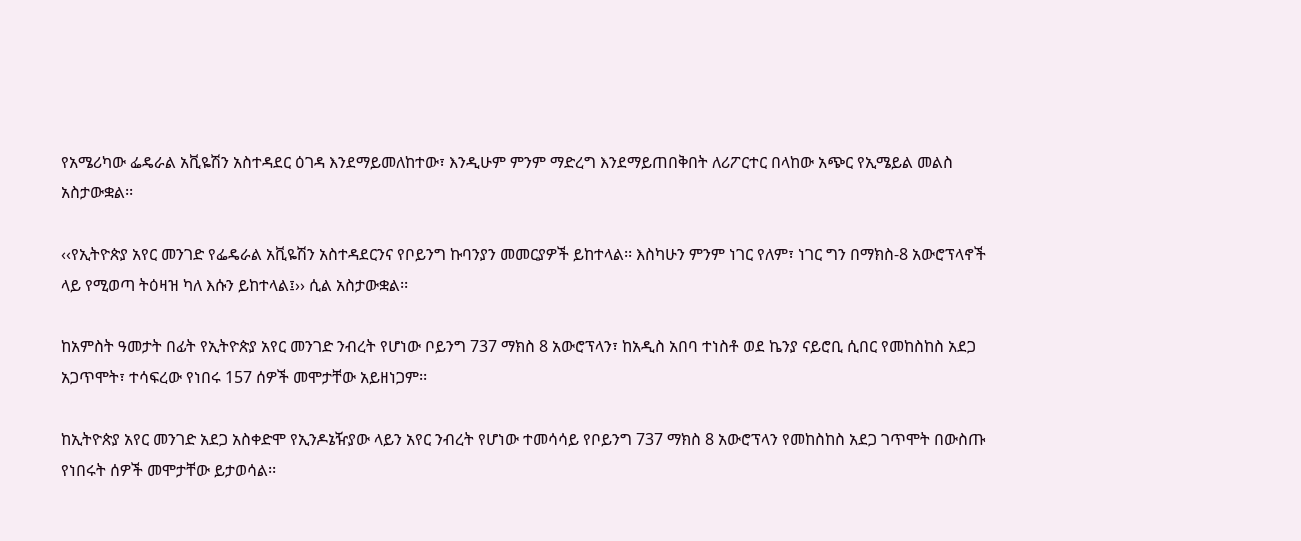የአሜሪካው ፌዴራል አቪዬሽን አስተዳደር ዕገዳ እንደማይመለከተው፣ እንዲሁም ምንም ማድረግ እንደማይጠበቅበት ለሪፖርተር በላከው አጭር የኢሜይል መልስ አስታውቋል፡፡

‹‹የኢትዮጵያ አየር መንገድ የፌዴራል አቪዬሽን አስተዳደርንና የቦይንግ ኩባንያን መመርያዎች ይከተላል፡፡ እስካሁን ምንም ነገር የለም፣ ነገር ግን በማክስ-8 አውሮፕላኖች ላይ የሚወጣ ትዕዛዝ ካለ እሱን ይከተላል፤›› ሲል አስታውቋል፡፡

ከአምስት ዓመታት በፊት የኢትዮጵያ አየር መንገድ ንብረት የሆነው ቦይንግ 737 ማክስ 8 አውሮፕላን፣ ከአዲስ አበባ ተነስቶ ወደ ኬንያ ናይሮቢ ሲበር የመከስከስ አደጋ አጋጥሞት፣ ተሳፍረው የነበሩ 157 ሰዎች መሞታቸው አይዘነጋም፡፡

ከኢትዮጵያ አየር መንገድ አደጋ አስቀድሞ የኢንዶኔዥያው ላይን አየር ንብረት የሆነው ተመሳሳይ የቦይንግ 737 ማክስ 8 አውሮፕላን የመከስከስ አደጋ ገጥሞት በውስጡ የነበሩት ሰዎች መሞታቸው ይታወሳል፡፡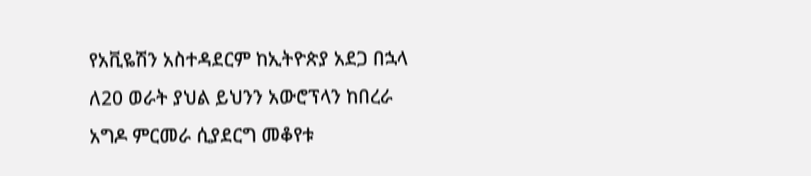የአቪዬሽን አስተዳደርም ከኢትዮጵያ አደጋ በኋላ ለ20 ወራት ያህል ይህንን አውሮፕላን ከበረራ አግዶ ምርመራ ሲያደርግ መቆየቱ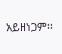አይዘነጋም፡፡